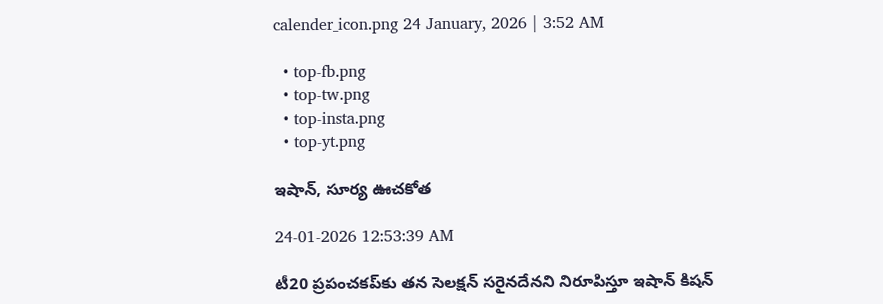calender_icon.png 24 January, 2026 | 3:52 AM

  • top-fb.png
  • top-tw.png
  • top-insta.png
  • top-yt.png

ఇషాన్, సూర్య ఊచకోత

24-01-2026 12:53:39 AM

టీ20 ప్రపంచకప్‌కు తన సెలక్షన్ సరైనదేనని నిరూపిస్తూ ఇషాన్ కిషన్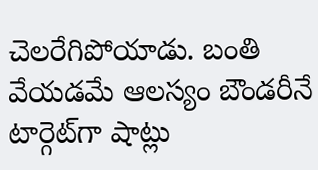చెలరేగిపోయాడు. బంతి వేయడమే ఆలస్యం బౌండరీనే టార్గెట్‌గా షాట్లు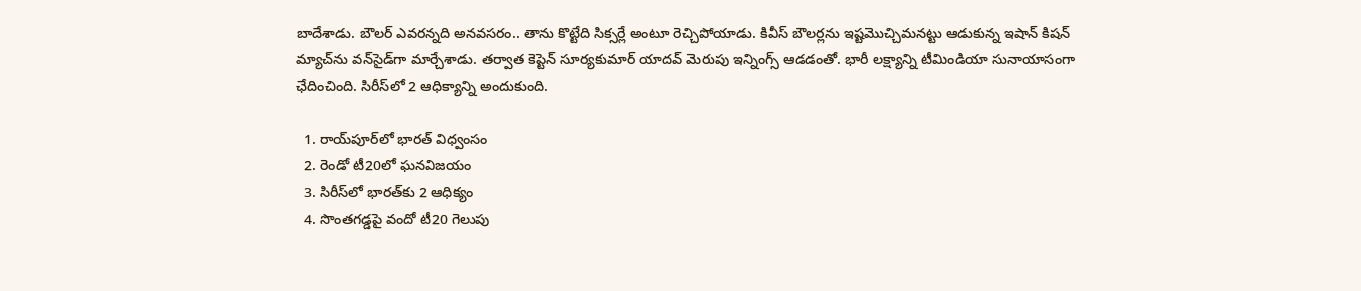బాదేశాడు. బౌలర్ ఎవరన్నది అనవసరం.. తాను కొట్టేది సిక్సర్లే అంటూ రెచ్చిపోయాడు. కివీస్ బౌలర్లను ఇష్టమొచ్చిమనట్టు ఆడుకున్న ఇషాన్ కిషన్ మ్యాచ్‌ను వన్‌సైడ్‌గా మార్చేశాడు. తర్వాత కెప్టెన్ సూర్యకుమార్ యాదవ్ మెరుపు ఇన్నింగ్స్ ఆడడంతో. భారీ లక్ష్యాన్ని టీమిండియా సునాయాసంగా ఛేదించింది. సిరీస్‌లో 2 ఆధిక్యాన్ని అందుకుంది.

  1. రాయ్‌పూర్‌లో భారత్ విధ్వంసం
  2. రెండో టీ20లో ఘనవిజయం
  3. సిరీస్‌లో భారత్‌కు 2 ఆధిక్యం
  4. సొంతగడ్డపై వందో టీ20 గెలుపు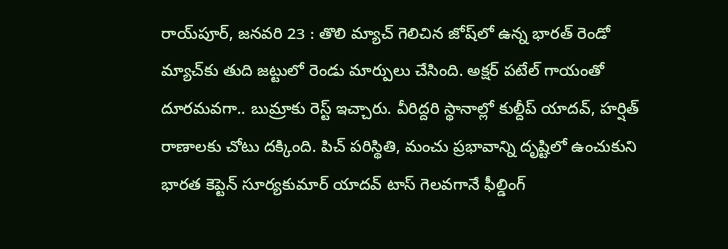రాయ్‌పూర్, జనవరి 23 : తొలి మ్యాచ్ గెలిచిన జోష్‌లో ఉన్న భారత్ రెండో మ్యాచ్‌కు తుది జట్టులో రెండు మార్పులు చేసింది. అక్షర్ పటేల్ గాయంతో దూరమవగా.. బుమ్రాకు రెస్ట్ ఇచ్చారు. వీరిద్దరి స్థానాల్లో కుల్దీప్ యాదవ్, హర్షిత్ రాణాలకు చోటు దక్కింది. పిచ్ పరిస్థితి, మంచు ప్రభావాన్ని దృష్టిలో ఉంచుకుని భారత కెప్టెన్ సూర్యకుమార్ యాదవ్ టాస్ గెలవగానే ఫీల్డింగ్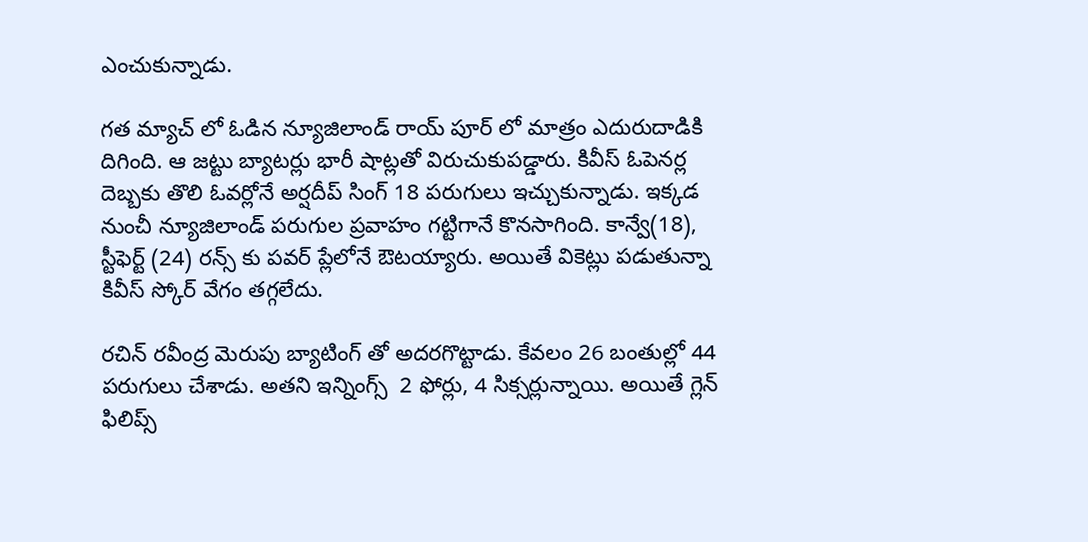ఎంచుకున్నాడు.

గత మ్యాచ్ లో ఓడిన న్యూజిలాండ్ రాయ్ పూర్ లో మాత్రం ఎదురుదాడికి దిగింది. ఆ జట్టు బ్యాటర్లు భారీ షాట్లతో విరుచుకుపడ్డారు. కివీస్ ఓపెనర్ల దెబ్బకు తొలి ఓవర్లోనే అర్షదీప్ సింగ్ 18 పరుగులు ఇచ్చుకున్నాడు. ఇక్కడ నుంచీ న్యూజిలాండ్ పరుగుల ప్రవాహం గట్టిగానే కొనసాగింది. కాన్వే(18), స్టీఫెర్ట్ (24) రన్స్ కు పవర్ ప్లేలోనే ఔటయ్యారు. అయితే వికెట్లు పడుతున్నా కివీస్ స్కోర్ వేగం తగ్గలేదు.

రచిన్ రవీంద్ర మెరుపు బ్యాటింగ్ తో అదరగొట్టాడు. కేవలం 26 బంతుల్లో 44 పరుగులు చేశాడు. అతని ఇన్నింగ్స్  2 ఫోర్లు, 4 సిక్సర్లున్నాయి. అయితే గ్లెన్ ఫిలిప్స్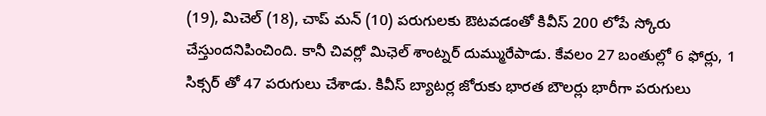(19), మిచెల్ (18), చాప్ మన్ (10) పరుగులకు ఔటవడంతో కివీస్ 200 లోపే స్కోరు చేస్తుందనిపించింది. కానీ చివర్లో మిఛెల్ శాంట్నర్ దుమ్మురేపాడు. కేవలం 27 బంతుల్లో 6 ఫోర్లు, 1 సిక్సర్ తో 47 పరుగులు చేశాడు. కివీస్ బ్యాటర్ల జోరుకు భారత బౌలర్లు భారీగా పరుగులు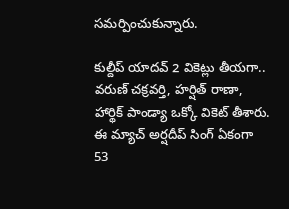సమర్పించుకున్నారు.

కుల్దీప్ యాదవ్ 2 వికెట్లు తీయగా.. వరుణ్ చక్రవర్తి, హర్షిత్ రాణా, హార్థిక్ పాండ్యా ఒక్కో వికెట్ తీశారు. ఈ మ్యాచ్ అర్షదీప్ సింగ్ ఏకంగా 53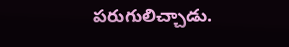పరుగులిచ్చాడు.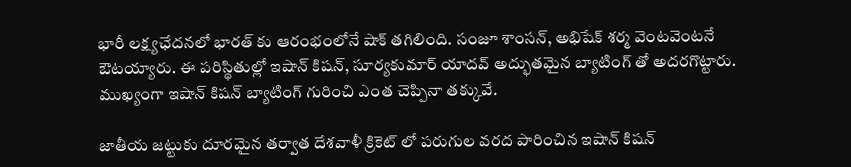భారీ లక్ష్యఛేదనలో భారత్ కు ఆరంభంలోనే షాక్ తగిలింది. సంజూ శాంసన్, అభిషేక్ శర్మ వెంటవెంటనే ఔటయ్యారు. ఈ పరిస్థితుల్లో ఇషాన్ కిషన్, సూర్యకుమార్ యాదవ్ అద్భుతమైన బ్యాటింగ్ తో అదరగొట్టారు. ముఖ్యంగా ఇషాన్ కిషన్ బ్యాటింగ్ గురించి ఎంత చెప్పినా తక్కువే.

జాతీయ జట్టుకు దూరమైన తర్వాత దేశవాళీ క్రికెట్ లో పరుగుల వరద పారించిన ఇషాన్ కిషన్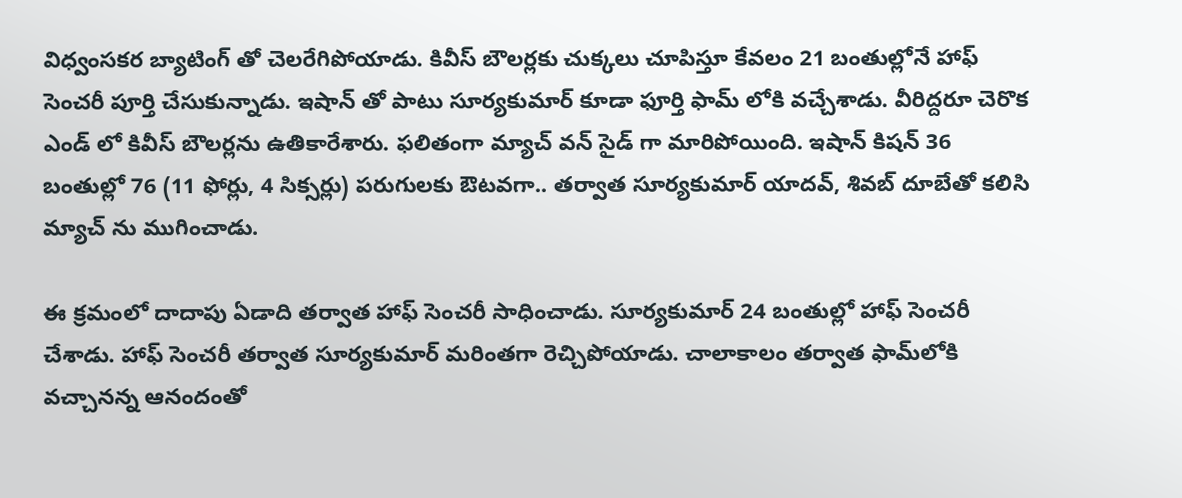విధ్వంసకర బ్యాటింగ్ తో చెలరేగిపోయాడు. కివీస్ బౌలర్లకు చుక్కలు చూపిస్తూ కేవలం 21 బంతుల్లోనే హాఫ్ సెంచరీ పూర్తి చేసుకున్నాడు. ఇషాన్ తో పాటు సూర్యకుమార్ కూడా ఫూర్తి ఫామ్ లోకి వచ్చేశాడు. వీరిద్దరూ చెరొక ఎండ్ లో కివీస్ బౌలర్లను ఉతికారేశారు. ఫలితంగా మ్యాచ్ వన్ సైడ్ గా మారిపోయింది. ఇషాన్ కిషన్ 36 బంతుల్లో 76 (11 ఫోర్లు, 4 సిక్సర్లు) పరుగులకు ఔటవగా.. తర్వాత సూర్యకుమార్ యాదవ్, శివబ్ దూబేతో కలిసి మ్యాచ్ ను ముగించాడు.

ఈ క్రమంలో దాదాపు ఏడాది తర్వాత హాఫ్ సెంచరీ సాధించాడు. సూర్యకుమార్ 24 బంతుల్లో హాఫ్ సెంచరీ చేశాడు. హాఫ్ సెంచరీ తర్వాత సూర్యకుమార్ మరింతగా రెచ్చిపోయాడు. చాలాకాలం తర్వాత ఫామ్‌లోకి వచ్చానన్న ఆనందంతో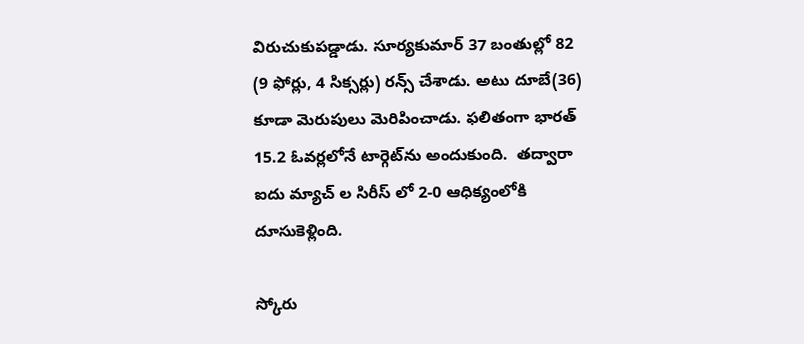విరుచుకుపడ్డాడు. సూర్యకుమార్ 37 బంతుల్లో 82 (9 ఫోర్లు, 4 సిక్సర్లు) రన్స్ చేశాడు. అటు దూబే(36) కూడా మెరుపులు మెరిపించాడు. ఫలితంగా భారత్ 15.2 ఓవర్లలోనే టార్గెట్‌ను అందుకుంది.  తద్వారా ఐదు మ్యాచ్ ల సిరీస్ లో 2-0 ఆధిక్యంలోకి దూసుకెళ్లింది.

స్కోరు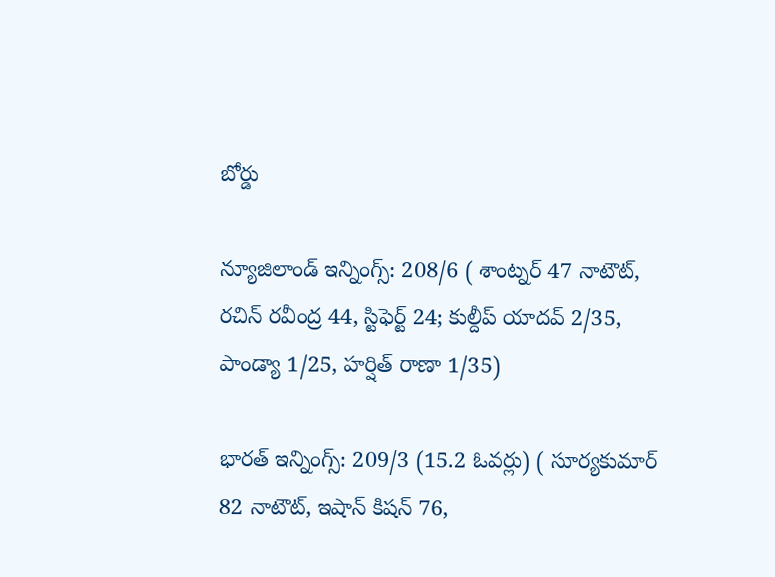బోర్డు

న్యూజిలాండ్ ఇన్నింగ్స్: 208/6 ( శాంట్నర్ 47 నాటౌట్, రచిన్ రవీంద్ర 44, స్టిఫెర్ట్ 24; కుల్దీప్ యాదవ్ 2/35, పాండ్యా 1/25, హర్షిత్ రాణా 1/35)

భారత్ ఇన్నింగ్స్: 209/3 (15.2 ఓవర్లు) ( సూర్యకుమార్ 82 నాటౌట్, ఇషాన్ కిషన్ 76,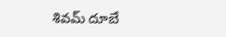శివమ్ దూబే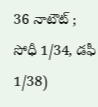36 నాటౌట్ ;  సోధీ 1/34, డఫీ 1/38)